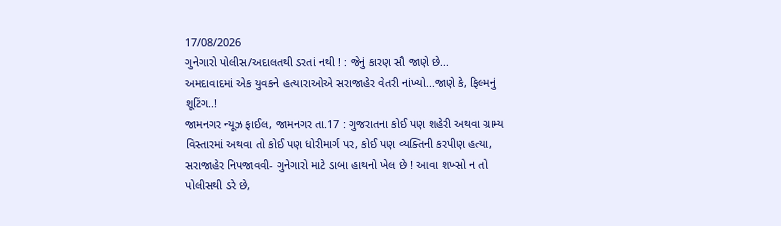17/08/2026
ગુનેગારો પોલીસ/અદાલતથી ડરતાં નથી ! : જેનું કારણ સૌ જાણે છે...
અમદાવાદમાં એક યુવકને હત્યારાઓએ સરાજાહેર વેતરી નાંખ્યો...જાણે કે, ફિલ્મનું શૂટિંગ..!
જામનગર ન્યૂઝ ફાઈલ, જામનગર તા.17 : ગુજરાતના કોઈ પણ શહેરી અથવા ગ્રામ્ય વિસ્તારમાં અથવા તો કોઈ પણ ધોરીમાર્ગ પર, કોઈ પણ વ્યક્તિની કરપીણ હત્યા, સરાજાહેર નિપજાવવી- ગુનેગારો માટે ડાબા હાથનો ખેલ છે ! આવા શખ્સો ન તો પોલીસથી ડરે છે,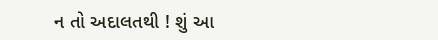ન તો અદાલતથી ! શું આ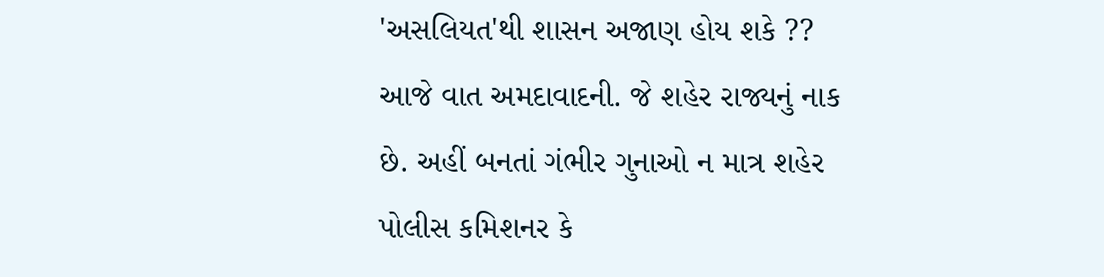'અસલિયત'થી શાસન અજાણ હોય શકે ?? આજે વાત અમદાવાદની. જે શહેર રાજ્યનું નાક છે. અહીં બનતાં ગંભીર ગુનાઓ ન માત્ર શહેર પોલીસ કમિશનર કે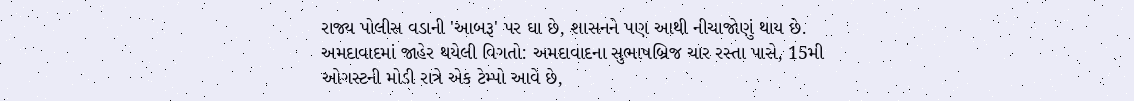રાજ્ય પોલીસ વડાની 'આબરૂ' પર ઘા છે, શાસનને પણ આથી નીચાજોણું થાય છે.
અમદાવાદમાં જાહેર થયેલી વિગતો: અમદાવાદના સુભાષબ્રિજ ચાર રસ્તા પાસે, 15મી ઓગસ્ટની મોડી રાત્રે એક ટેમ્પો આવે છે,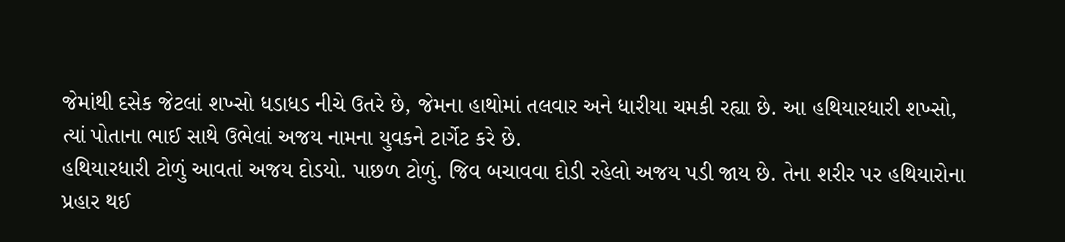જેમાંથી દસેક જેટલાં શખ્સો ધડાધડ નીચે ઉતરે છે, જેમના હાથોમાં તલવાર અને ધારીયા ચમકી રહ્યા છે. આ હથિયારધારી શખ્સો, ત્યાં પોતાના ભાઈ સાથે ઉભેલાં અજય નામના યુવકને ટાર્ગેટ કરે છે.
હથિયારધારી ટોળું આવતાં અજય દોડયો. પાછળ ટોળું. જિવ બચાવવા દોડી રહેલો અજય પડી જાય છે. તેના શરીર પર હથિયારોના પ્રહાર થઈ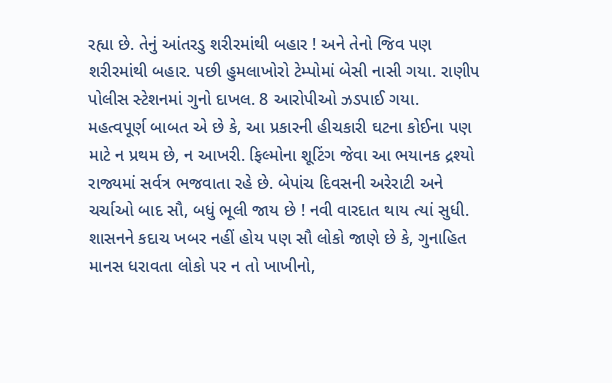રહ્યા છે. તેનું આંતરડુ શરીરમાંથી બહાર ! અને તેનો જિવ પણ શરીરમાંથી બહાર. પછી હુમલાખોરો ટેમ્પોમાં બેસી નાસી ગયા. રાણીપ પોલીસ સ્ટેશનમાં ગુનો દાખલ. 8 આરોપીઓ ઝડપાઈ ગયા.
મહત્વપૂર્ણ બાબત એ છે કે, આ પ્રકારની હીચકારી ઘટના કોઈના પણ માટે ન પ્રથમ છે, ન આખરી. ફિલ્મોના શૂટિંગ જેવા આ ભયાનક દ્રશ્યો રાજ્યમાં સર્વત્ર ભજવાતા રહે છે. બેપાંચ દિવસની અરેરાટી અને ચર્ચાઓ બાદ સૌ, બધું ભૂલી જાય છે ! નવી વારદાત થાય ત્યાં સુધી.
શાસનને કદાચ ખબર નહીં હોય પણ સૌ લોકો જાણે છે કે, ગુનાહિત માનસ ધરાવતા લોકો પર ન તો ખાખીનો,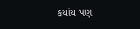કયાંય પણ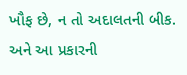ખૌફ છે, ન તો અદાલતની બીક. અને આ પ્રકારની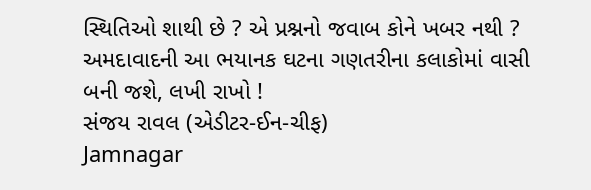સ્થિતિઓ શાથી છે ? એ પ્રશ્નનો જવાબ કોને ખબર નથી ? અમદાવાદની આ ભયાનક ઘટના ગણતરીના કલાકોમાં વાસી બની જશે, લખી રાખો !
સંજય રાવલ (એડીટર-ઈન-ચીફ)
Jamnagar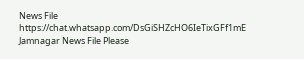News File
https://chat.whatsapp.com/DsGiSHZcHO6IeTixGFf1mE
Jamnagar News File Please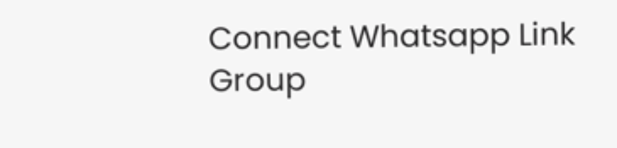Connect Whatsapp Link Group